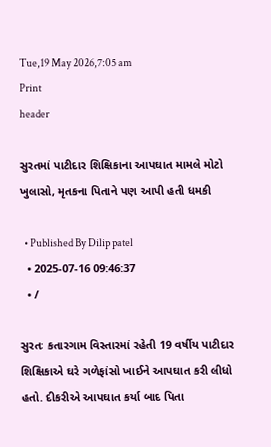Tue,19 May 2026,7:05 am
Print
header

સુરતમાં પાટીદાર શિક્ષિકાના આપઘાત મામલે મોટો ખુલાસો, મૃતકના પિતાને પણ આપી હતી ધમકી

  • Published By Dilip patel
  • 2025-07-16 09:46:37
  • /

સુરતઃ કતારગામ વિસ્તારમાં રહેતી 19 વર્ષીય પાટીદાર શિક્ષિકાએ ઘરે ગળેફાંસો ખાઈને આપઘાત કરી લીધો હતો. દીકરીએ આપઘાત કર્યા બાદ પિતા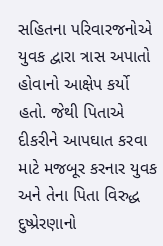સહિતના પરિવારજનોએ યુવક દ્વારા ત્રાસ અપાતો હોવાનો આક્ષેપ કર્યો હતો. જેથી પિતાએ દીકરીને આપઘાત કરવા માટે મજબૂર કરનાર યુવક અને તેના પિતા વિરુદ્ધ દુષ્પ્રેરણાનો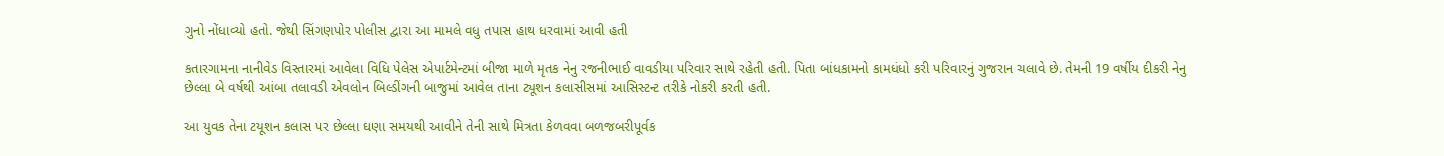ગુનો નોંધાવ્યો હતો. જેથી સિંગણપોર પોલીસ દ્વારા આ મામલે વધુ તપાસ હાથ ધરવામાં આવી હતી

કતારગામના નાનીવેડ વિસ્તારમાં આવેલા વિધિ પેલેસ એપાર્ટમેન્ટમાં બીજા માળે મૃતક નેનુ રજનીભાઈ વાવડીયા પરિવાર સાથે રહેતી હતી. પિતા બાંધકામનો કામધંધો કરી પરિવારનું ગુજરાન ચલાવે છે. તેમની 19 વર્ષીય દીકરી નેનુ છેલ્લા બે વર્ષથી આંબા તલાવડી એવલોન બિલ્ડીંગની બાજુમાં આવેલ તાના ટ્યૂશન કલાસીસમાં આસિસ્ટન્ટ તરીકે નોકરી કરતી હતી.

આ યુવક તેના ટયૂશન કલાસ પર છેલ્લા ઘણા સમયથી આવીને તેની સાથે મિત્રતા કેળવવા બળજબરીપૂર્વક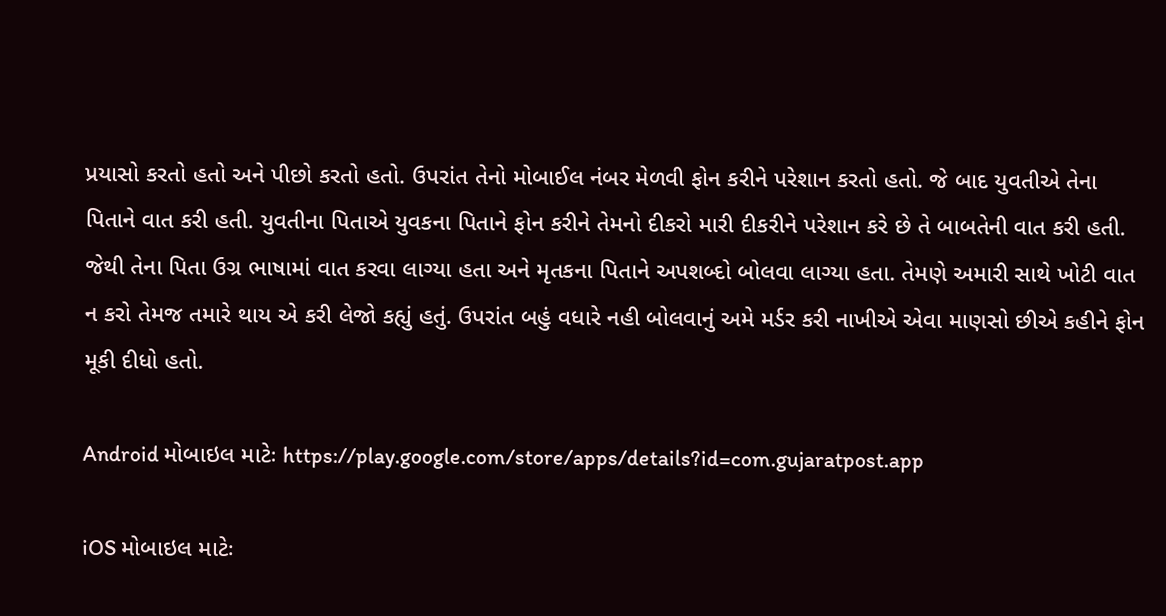પ્રયાસો કરતો હતો અને પીછો કરતો હતો. ઉપરાંત તેનો મોબાઈલ નંબર મેળવી ફોન કરીને પરેશાન કરતો હતો. જે બાદ યુવતીએ તેના પિતાને વાત કરી હતી. યુવતીના પિતાએ યુવકના પિતાને ફોન કરીને તેમનો દીકરો મારી દીકરીને પરેશાન કરે છે તે બાબતેની વાત કરી હતી. જેથી તેના પિતા ઉગ્ર ભાષામાં વાત કરવા લાગ્યા હતા અને મૃતકના પિતાને અપશબ્દો બોલવા લાગ્યા હતા. તેમણે અમારી સાથે ખોટી વાત ન કરો તેમજ તમારે થાય એ કરી લેજો કહ્યું હતું. ઉપરાંત બહું વધારે નહી બોલવાનું અમે મર્ડર કરી નાખીએ એવા માણસો છીએ કહીને ફોન મૂકી દીધો હતો.

Android મોબાઇલ માટેઃ https://play.google.com/store/apps/details?id=com.gujaratpost.app

iOS મોબાઇલ માટેઃ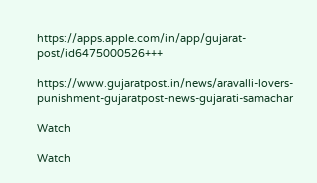https://apps.apple.com/in/app/gujarat-post/id6475000526+++

https://www.gujaratpost.in/news/aravalli-lovers-punishment-gujaratpost-news-gujarati-samachar

Watch

Watch